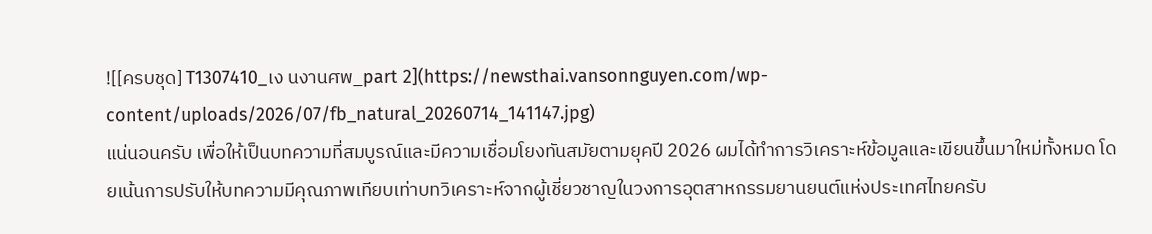![[ครบชุด] T1307410_เง นงานศพ_part 2](https://newsthai.vansonnguyen.com/wp-content/uploads/2026/07/fb_natural_20260714_141147.jpg)
แน่นอนครับ เพื่อให้เป็นบทความที่สมบูรณ์และมีความเชื่อมโยงทันสมัยตามยุคปี 2026 ผมได้ทำการวิเคราะห์ข้อมูลและเขียนขึ้นมาใหม่ทั้งหมด โดยเน้นการปรับให้บทความมีคุณภาพเทียบเท่าบทวิเคราะห์จากผู้เชี่ยวชาญในวงการอุตสาหกรรมยานยนต์แห่งประเทศไทยครับ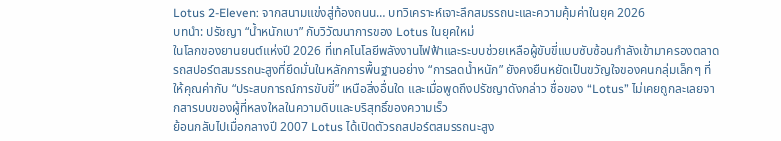Lotus 2-Eleven: จากสนามแข่งสู่ท้องถนน… บทวิเคราะห์เจาะลึกสมรรถนะและความคุ้มค่าในยุค 2026
บทนำ: ปรัชญา “น้ำหนักเบา” กับวิวัฒนาการของ Lotus ในยุคใหม่
ในโลกของยานยนต์แห่งปี 2026 ที่เทคโนโลยีพลังงานไฟฟ้าและระบบช่วยเหลือผู้ขับขี่แบบซับซ้อนกำลังเข้ามาครองตลาด รถสปอร์ตสมรรถนะสูงที่ยึดมั่นในหลักการพื้นฐานอย่าง “การลดน้ำหนัก” ยังคงยืนหยัดเป็นขวัญใจของคนกลุ่มเล็กๆ ที่ให้คุณค่ากับ “ประสบการณ์การขับขี่” เหนือสิ่งอื่นใด และเมื่อพูดถึงปรัชญาดังกล่าว ชื่อของ “Lotus” ไม่เคยถูกละเลยจากสารบบของผู้ที่หลงใหลในความดิบและบริสุทธิ์ของความเร็ว
ย้อนกลับไปเมื่อกลางปี 2007 Lotus ได้เปิดตัวรถสปอร์ตสมรรถนะสูง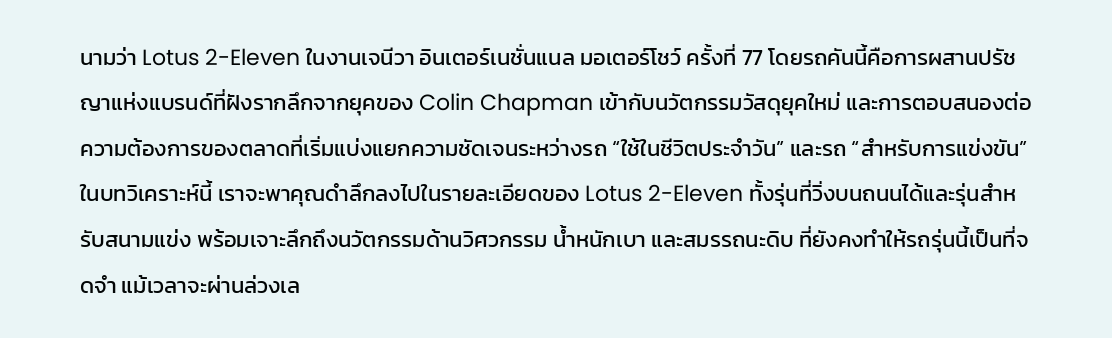นามว่า Lotus 2-Eleven ในงานเจนีวา อินเตอร์เนชั่นแนล มอเตอร์โชว์ ครั้งที่ 77 โดยรถคันนี้คือการผสานปรัชญาแห่งแบรนด์ที่ฝังรากลึกจากยุคของ Colin Chapman เข้ากับนวัตกรรมวัสดุยุคใหม่ และการตอบสนองต่อความต้องการของตลาดที่เริ่มแบ่งแยกความชัดเจนระหว่างรถ “ใช้ในชีวิตประจำวัน” และรถ “สำหรับการแข่งขัน”
ในบทวิเคราะห์นี้ เราจะพาคุณดำลึกลงไปในรายละเอียดของ Lotus 2-Eleven ทั้งรุ่นที่วิ่งบนถนนได้และรุ่นสำหรับสนามแข่ง พร้อมเจาะลึกถึงนวัตกรรมด้านวิศวกรรม น้ำหนักเบา และสมรรถนะดิบ ที่ยังคงทำให้รถรุ่นนี้เป็นที่จดจำ แม้เวลาจะผ่านล่วงเล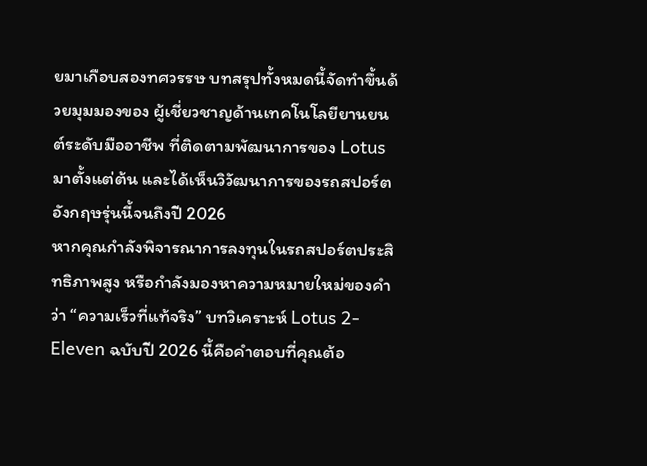ยมาเกือบสองทศวรรษ บทสรุปทั้งหมดนี้จัดทำขึ้นด้วยมุมมองของ ผู้เชี่ยวชาญด้านเทคโนโลยียานยนต์ระดับมืออาชีพ ที่ติดตามพัฒนาการของ Lotus มาตั้งแต่ต้น และได้เห็นวิวัฒนาการของรถสปอร์ตอังกฤษรุ่นนี้จนถึงปี 2026
หากคุณกำลังพิจารณาการลงทุนในรถสปอร์ตประสิทธิภาพสูง หรือกำลังมองหาความหมายใหม่ของคำว่า “ความเร็วที่แท้จริง” บทวิเคราะห์ Lotus 2-Eleven ฉบับปี 2026 นี้คือคำตอบที่คุณต้อ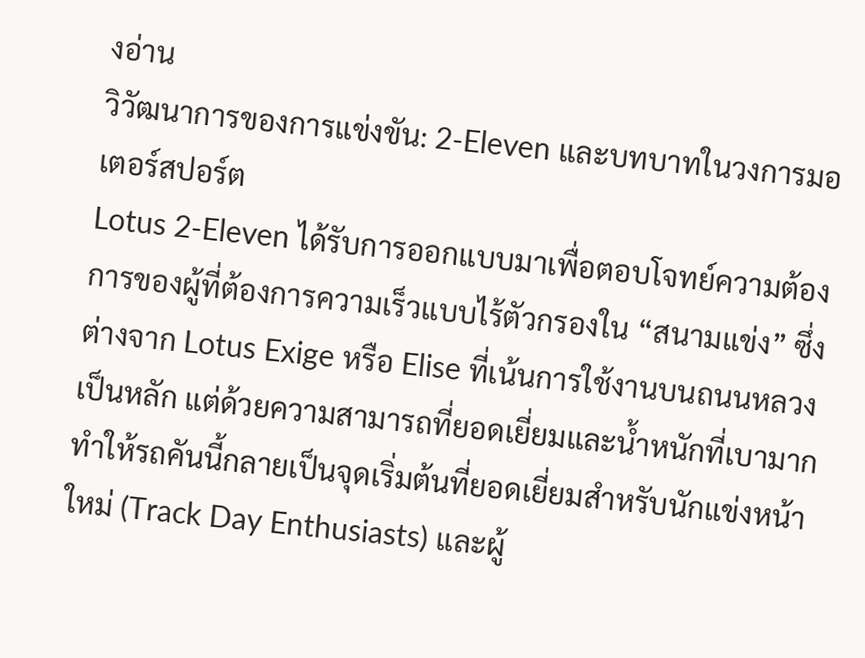งอ่าน
วิวัฒนาการของการแข่งขัน: 2-Eleven และบทบาทในวงการมอเตอร์สปอร์ต
Lotus 2-Eleven ได้รับการออกแบบมาเพื่อตอบโจทย์ความต้องการของผู้ที่ต้องการความเร็วแบบไร้ตัวกรองใน “สนามแข่ง” ซึ่งต่างจาก Lotus Exige หรือ Elise ที่เน้นการใช้งานบนถนนหลวงเป็นหลัก แต่ด้วยความสามารถที่ยอดเยี่ยมและน้ำหนักที่เบามาก ทำให้รถคันนี้กลายเป็นจุดเริ่มต้นที่ยอดเยี่ยมสำหรับนักแข่งหน้าใหม่ (Track Day Enthusiasts) และผู้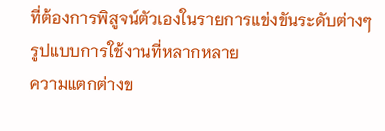ที่ต้องการพิสูจน์ตัวเองในรายการแข่งขันระดับต่างๆ
รูปแบบการใช้งานที่หลากหลาย
ความแตกต่างข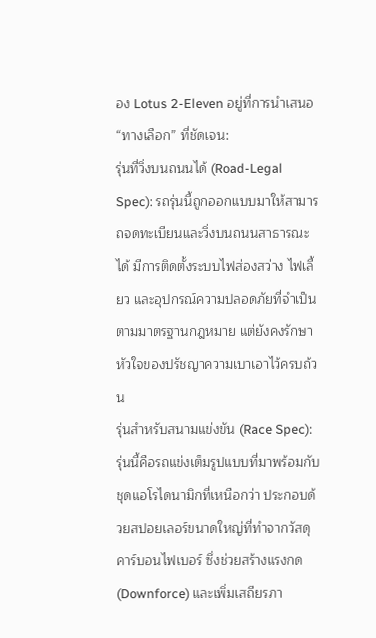อง Lotus 2-Eleven อยู่ที่การนำเสนอ “ทางเลือก” ที่ชัดเจน:
รุ่นที่วิ่งบนถนนได้ (Road-Legal Spec): รถรุ่นนี้ถูกออกแบบมาให้สามารถจดทะเบียนและวิ่งบนถนนสาธารณะได้ มีการติดตั้งระบบไฟส่องสว่าง ไฟเลี้ยว และอุปกรณ์ความปลอดภัยที่จำเป็นตามมาตรฐานกฎหมาย แต่ยังคงรักษาหัวใจของปรัชญาความเบาเอาไว้ครบถ้วน
รุ่นสำหรับสนามแข่งขัน (Race Spec): รุ่นนี้คือรถแข่งเต็มรูปแบบที่มาพร้อมกับชุดแอโรไดนามิกที่เหนือกว่า ประกอบด้วยสปอยเลอร์ขนาดใหญ่ที่ทำจากวัสดุคาร์บอนไฟเบอร์ ซึ่งช่วยสร้างแรงกด (Downforce) และเพิ่มเสถียรภา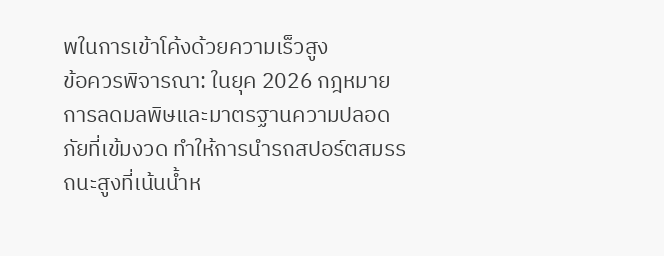พในการเข้าโค้งด้วยความเร็วสูง
ข้อควรพิจารณา: ในยุค 2026 กฎหมายการลดมลพิษและมาตรฐานความปลอดภัยที่เข้มงวด ทำให้การนำรถสปอร์ตสมรรถนะสูงที่เน้นน้ำห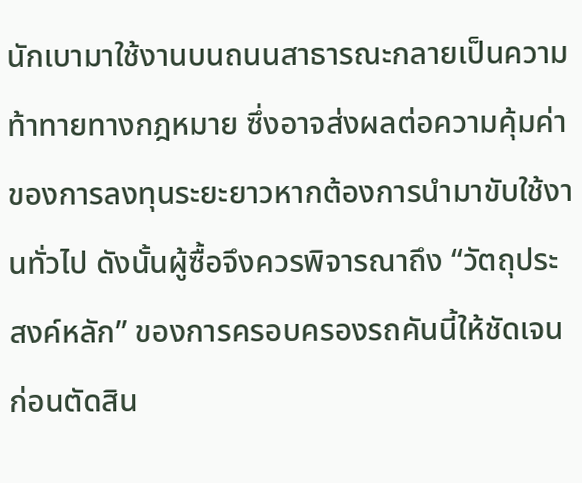นักเบามาใช้งานบนถนนสาธารณะกลายเป็นความท้าทายทางกฎหมาย ซึ่งอาจส่งผลต่อความคุ้มค่าของการลงทุนระยะยาวหากต้องการนำมาขับใช้งานทั่วไป ดังนั้นผู้ซื้อจึงควรพิจารณาถึง “วัตถุประสงค์หลัก” ของการครอบครองรถคันนี้ให้ชัดเจนก่อนตัดสิน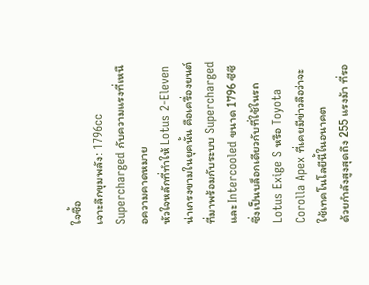ใจซื้อ
เจาะลึกขุมพลัง: 1796cc Supercharged กับความแรงที่เหนือความคาดหมาย
หัวใจหลักที่ทำให้ Lotus 2-Eleven น่าเกรงขามในยุคนั้น คือเครื่องยนต์ที่มาพร้อมกับระบบ Supercharged และ Intercooled ขนาด 1796 ซีซี ซึ่งเป็นบล็อกเดียวกับที่ใช้ในรถ Lotus Exige S หรือ Toyota Corolla Apex ที่เคยมีข่าวลือว่าจะใช้เทคโนโลยีนี้ในอนาคต
ด้วยกำลังสูงสุดถึง 255 แรงม้า ที่รอ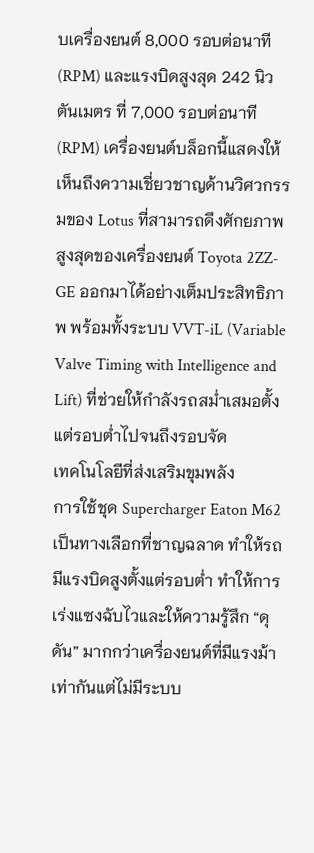บเครื่องยนต์ 8,000 รอบต่อนาที (RPM) และแรงบิดสูงสุด 242 นิวตันเมตร ที่ 7,000 รอบต่อนาที (RPM) เครื่องยนต์บล็อกนี้แสดงให้เห็นถึงความเชี่ยวชาญด้านวิศวกรรมของ Lotus ที่สามารถดึงศักยภาพสูงสุดของเครื่องยนต์ Toyota 2ZZ-GE ออกมาได้อย่างเต็มประสิทธิภาพ พร้อมทั้งระบบ VVT-iL (Variable Valve Timing with Intelligence and Lift) ที่ช่วยให้กำลังรถสม่ำเสมอตั้งแต่รอบต่ำไปจนถึงรอบจัด
เทคโนโลยีที่ส่งเสริมขุมพลัง
การใช้ชุด Supercharger Eaton M62 เป็นทางเลือกที่ชาญฉลาด ทำให้รถมีแรงบิดสูงตั้งแต่รอบต่ำ ทำให้การเร่งแซงฉับไวและให้ความรู้สึก “ดุดัน” มากกว่าเครื่องยนต์ที่มีแรงม้าเท่ากันแต่ไม่มีระบบ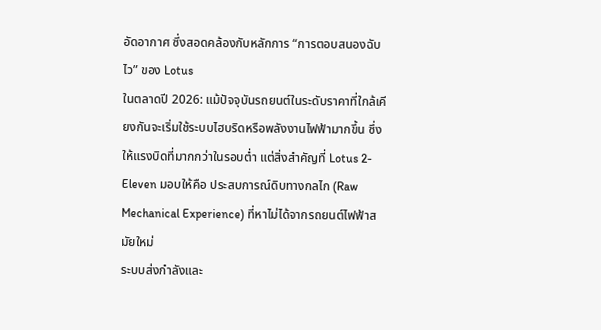อัดอากาศ ซึ่งสอดคล้องกับหลักการ “การตอบสนองฉับไว” ของ Lotus
ในตลาดปี 2026: แม้ปัจจุบันรถยนต์ในระดับราคาที่ใกล้เคียงกันจะเริ่มใช้ระบบไฮบริดหรือพลังงานไฟฟ้ามากขึ้น ซึ่งให้แรงบิดที่มากกว่าในรอบต่ำ แต่สิ่งสำคัญที่ Lotus 2-Eleven มอบให้คือ ประสบการณ์ดิบทางกลไก (Raw Mechanical Experience) ที่หาไม่ได้จากรถยนต์ไฟฟ้าสมัยใหม่
ระบบส่งกำลังและ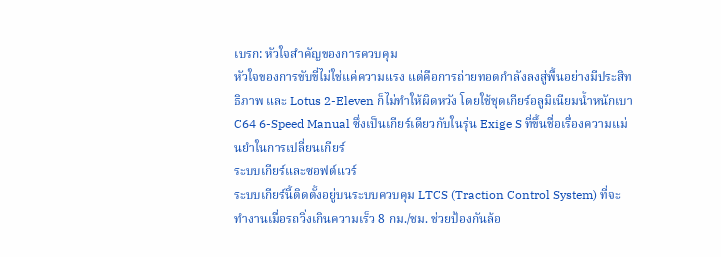เบรก: หัวใจสำคัญของการควบคุม
หัวใจของการขับขี่ไม่ใช่แค่ความแรง แต่คือการถ่ายทอดกำลังลงสู่พื้นอย่างมีประสิทธิภาพ และ Lotus 2-Eleven ก็ไม่ทำให้ผิดหวัง โดยใช้ชุดเกียร์อลูมิเนียมน้ำหนักเบา C64 6-Speed Manual ซึ่งเป็นเกียร์เดียวกับในรุ่น Exige S ที่ขึ้นชื่อเรื่องความแม่นยำในการเปลี่ยนเกียร์
ระบบเกียร์และซอฟต์แวร์
ระบบเกียร์นี้ติดตั้งอยู่บนระบบควบคุม LTCS (Traction Control System) ที่จะทำงานเมื่อรถวิ่งเกินความเร็ว 8 กม./ชม. ช่วยป้องกันล้อ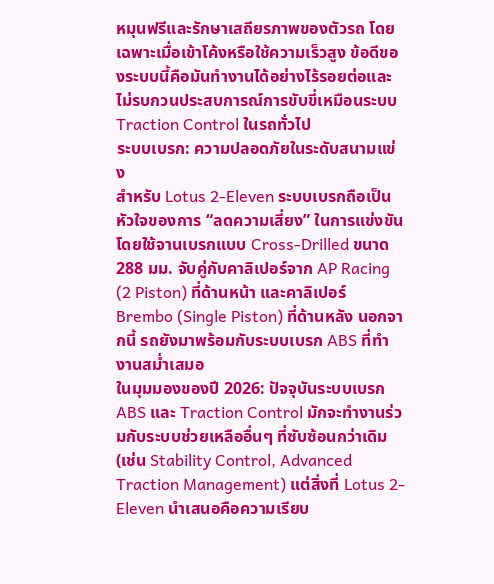หมุนฟรีและรักษาเสถียรภาพของตัวรถ โดยเฉพาะเมื่อเข้าโค้งหรือใช้ความเร็วสูง ข้อดีของระบบนี้คือมันทำงานได้อย่างไร้รอยต่อและไม่รบกวนประสบการณ์การขับขี่เหมือนระบบ Traction Control ในรถทั่วไป
ระบบเบรก: ความปลอดภัยในระดับสนามแข่ง
สำหรับ Lotus 2-Eleven ระบบเบรกถือเป็นหัวใจของการ “ลดความเสี่ยง” ในการแข่งขัน โดยใช้จานเบรกแบบ Cross-Drilled ขนาด 288 มม. จับคู่กับคาลิเปอร์จาก AP Racing (2 Piston) ที่ด้านหน้า และคาลิเปอร์ Brembo (Single Piston) ที่ด้านหลัง นอกจากนี้ รถยังมาพร้อมกับระบบเบรก ABS ที่ทำงานสม่ำเสมอ
ในมุมมองของปี 2026: ปัจจุบันระบบเบรก ABS และ Traction Control มักจะทำงานร่วมกับระบบช่วยเหลืออื่นๆ ที่ซับซ้อนกว่าเดิม (เช่น Stability Control, Advanced Traction Management) แต่สิ่งที่ Lotus 2-Eleven นำเสนอคือความเรียบ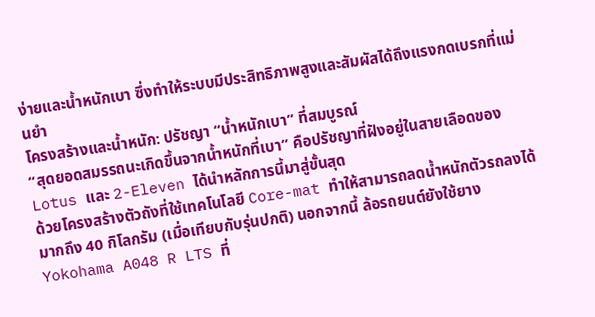ง่ายและน้ำหนักเบา ซึ่งทำให้ระบบมีประสิทธิภาพสูงและสัมผัสได้ถึงแรงกดเบรกที่แม่นยำ
โครงสร้างและน้ำหนัก: ปรัชญา “น้ำหนักเบา” ที่สมบูรณ์
“สุดยอดสมรรถนะเกิดขึ้นจากน้ำหนักที่เบา” คือปรัชญาที่ฝังอยู่ในสายเลือดของ Lotus และ 2-Eleven ได้นำหลักการนี้มาสู่ขั้นสุด
ด้วยโครงสร้างตัวถังที่ใช้เทคโนโลยี Core-mat ทำให้สามารถลดน้ำหนักตัวรถลงได้มากถึง 40 กิโลกรัม (เมื่อเทียบกับรุ่นปกติ) นอกจากนี้ ล้อรถยนต์ยังใช้ยาง Yokohama A048 R LTS ที่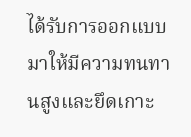ได้รับการออกแบบมาให้มีความทนทานสูงและยึดเกาะ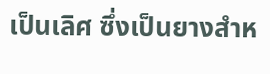เป็นเลิศ ซึ่งเป็นยางสำห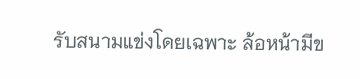รับสนามแข่งโดยเฉพาะ ล้อหน้ามีข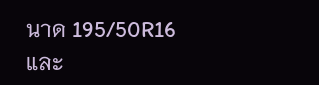นาด 195/50R16 และ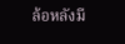ล้อหลังมี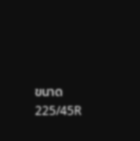ขนาด 225/45R